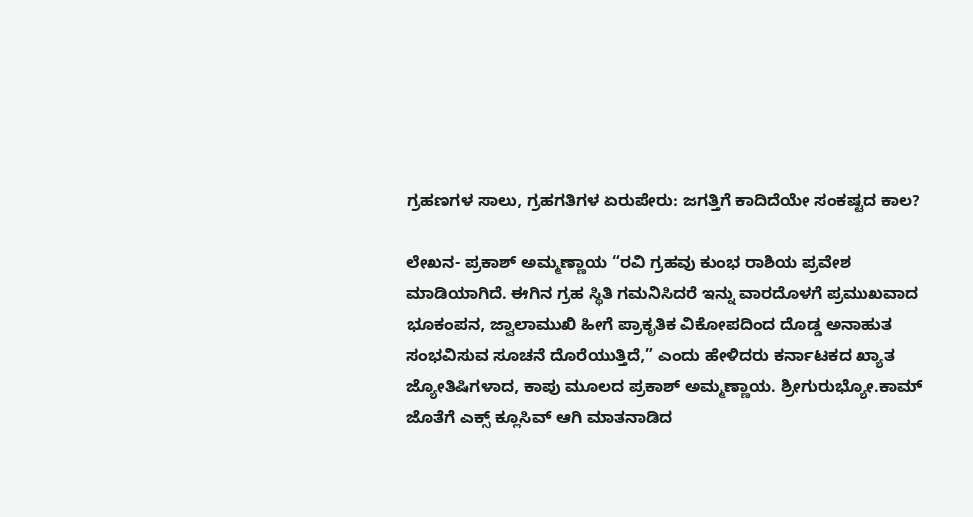ಗ್ರಹಣಗಳ ಸಾಲು, ಗ್ರಹಗತಿಗಳ ಏರುಪೇರು: ಜಗತ್ತಿಗೆ ಕಾದಿದೆಯೇ ಸಂಕಷ್ಟದ ಕಾಲ?

ಲೇಖನ- ಪ್ರಕಾಶ್ ಅಮ್ಮಣ್ಣಾಯ “ರವಿ ಗ್ರಹವು ಕುಂಭ ರಾಶಿಯ ಪ್ರವೇಶ ಮಾಡಿಯಾಗಿದೆ. ಈಗಿನ ಗ್ರಹ ಸ್ಥಿತಿ ಗಮನಿಸಿದರೆ ಇನ್ನು ವಾರದೊಳಗೆ ಪ್ರಮುಖವಾದ ಭೂಕಂಪನ, ಜ್ವಾಲಾಮುಖಿ ಹೀಗೆ ಪ್ರಾಕೃತಿಕ ವಿಕೋಪದಿಂದ ದೊಡ್ಡ ಅನಾಹುತ ಸಂಭವಿಸುವ ಸೂಚನೆ ದೊರೆಯುತ್ತಿದೆ,” ಎಂದು ಹೇಳಿದರು ಕರ್ನಾಟಕದ ಖ್ಯಾತ ಜ್ಯೋತಿಷಿಗಳಾದ, ಕಾಪು ಮೂಲದ ಪ್ರಕಾಶ್ ಅಮ್ಮಣ್ಣಾಯ. ಶ್ರೀಗುರುಭ್ಯೋ.ಕಾಮ್ ಜೊತೆಗೆ ಎಕ್ಸ್ ಕ್ಲೂಸಿವ್ ಆಗಿ ಮಾತನಾಡಿದ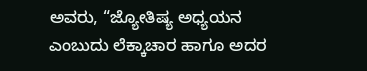ಅವರು, “ಜ್ಯೋತಿಷ್ಯ ಅಧ್ಯಯನ ಎಂಬುದು ಲೆಕ್ಕಾಚಾರ ಹಾಗೂ ಅದರ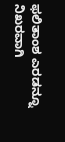ಫಲಿತಾಂಶ ಎರಡನ್ನೂ ನಿಖರವಾಗಿ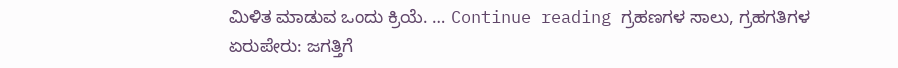ಮಿಳಿತ ಮಾಡುವ ಒಂದು ಕ್ರಿಯೆ. … Continue reading ಗ್ರಹಣಗಳ ಸಾಲು, ಗ್ರಹಗತಿಗಳ ಏರುಪೇರು: ಜಗತ್ತಿಗೆ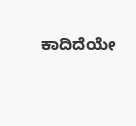ಕಾದಿದೆಯೇ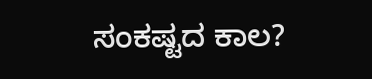ಸಂಕಷ್ಟದ ಕಾಲ?